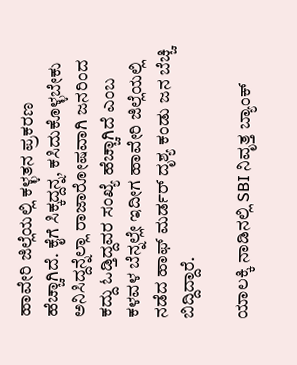ಹಾವೇರಿ ಜಿಲ್ಲೆಯಲ್ಲಿ ಕಳ್ಳತನ ಪ್ರಕರಣ ಹೆಚ್ಚಾಗಿದೆ. ಕೈಗೆ ಸಿಕ್ಕದ್ದನ್ನ, ಕಸಿದುಕೊಳ್ಳಬೇಕು ಅನಿಸಿದ್ದನ್ನೆಲ್ಲಾ ರಾಜಾರೋಷವಾಗಿ ಜನರಿಂದ ಕದ್ದು ಓಡ್ತಿದ್ದವರ ಸಂಖ್ಯೆ ಹೆಚ್ಚಾಗಿದೆ ಎಂಬ ಕಳವಳ ಬೆನ್ನಲ್ಲೇ ಇದೀಗ ಹಾವೇರಿ ಜಿಲ್ಲೆಯಲ್ಲಿ ನಡೆದ ಹಾಫ್ ಮರ್ಡರ್ ದೃಶ್ಯ ಕಂಡು ಜನ ಬೆಚ್ಚಿ ಬಿದ್ದಿದ್ದಾರೆ.

ಯಾಲಕ್ಕಿ ನಾಡಿನಲ್ಲಿ SBI ನಿವೃತ್ತ ಬ್ಯಾಂಕ್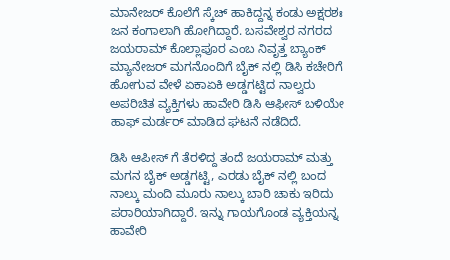ಮಾನೇಜರ್ ಕೊಲೆಗೆ ಸ್ಕೆಚ್ ಹಾಕಿದ್ದನ್ನ ಕಂಡು ಅಕ್ಷರಶಃ ಜನ ಕಂಗಾಲಾಗಿ ಹೋಗಿದ್ದಾರೆ. ಬಸವೇಶ್ವರ ನಗರದ ಜಯರಾಮ್ ಕೊಲ್ಲಾಪೂರ ಎಂಬ ನಿವೃತ್ತ ಬ್ಯಾಂಕ್ ಮ್ಯಾನೇಜರ್ ಮಗನೊಂದಿಗೆ ಬೈಕ್ ನಲ್ಲಿ ಡಿಸಿ ಕಚೇರಿಗೆ ಹೋಗುವ ವೇಳೆ ಏಕಾಏಕಿ ಅಡ್ಡಗಟ್ಟಿದ ನಾಲ್ವರು ಅಪರಿಚಿತ ವ್ಯಕ್ತಿಗಳು ಹಾವೇರಿ ಡಿಸಿ ಆಫೀಸ್ ಬಳಿಯೇ ಹಾಫ್ ಮರ್ಡರ್ ಮಾಡಿದ ಘಟನೆ ನಡೆದಿದೆ.

ಡಿಸಿ ಆಪೀಸ್ ಗೆ ತೆರಳಿದ್ದ ತಂದೆ ಜಯರಾಮ್ ಮತ್ತು ಮಗನ ಬೈಕ್ ಅಡ್ಡಗಟ್ಟಿ, ಎರಡು ಬೈಕ್ ನಲ್ಲಿ ಬಂದ ನಾಲ್ಕು ಮಂದಿ ಮೂರು ನಾಲ್ಕು ಬಾರಿ ಚಾಕು ಇರಿದು ಪರಾರಿಯಾಗಿದ್ದಾರೆ. ಇನ್ನು ಗಾಯಗೊಂಡ ವ್ಯಕ್ತಿಯನ್ನ ಹಾವೇರಿ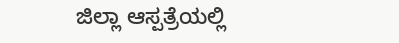ಜಿಲ್ಲಾ ಆಸ್ಪತ್ರೆಯಲ್ಲಿ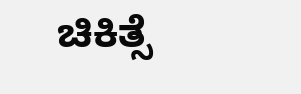ಚಿಕಿತ್ಸೆ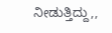ನೀಡುತ್ತಿದ್ದು,,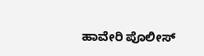ಹಾವೇರಿ ಪೊಲೀಸ್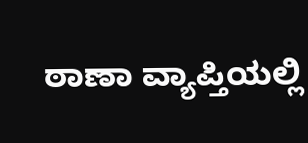ಠಾಣಾ ವ್ಯಾಪ್ತಿಯಲ್ಲಿ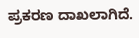ಪ್ರಕರಣ ದಾಖಲಾಗಿದೆ.